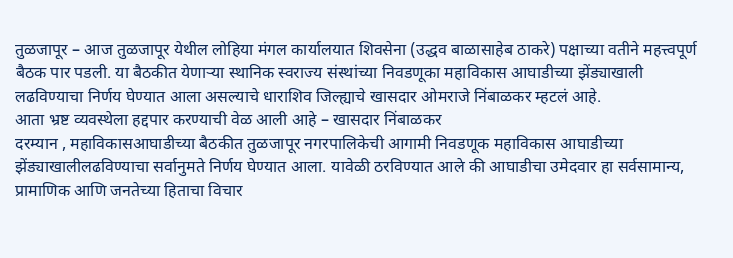तुळजापूर – आज तुळजापूर येथील लोहिया मंगल कार्यालयात शिवसेना (उद्धव बाळासाहेब ठाकरे) पक्षाच्या वतीने महत्त्वपूर्ण बैठक पार पडली. या बैठकीत येणाऱ्या स्थानिक स्वराज्य संस्थांच्या निवडणूका महाविकास आघाडीच्या झेंड्याखाली लढविण्याचा निर्णय घेण्यात आला असल्याचे धाराशिव जिल्ह्याचे खासदार ओमराजे निंबाळकर म्हटलं आहे.
आता भ्रष्ट व्यवस्थेला हद्दपार करण्याची वेळ आली आहे – खासदार निंबाळकर
दरम्यान , महाविकासआघाडीच्या बैठकीत तुळजापूर नगरपालिकेची आगामी निवडणूक महाविकास आघाडीच्या झेंड्याखालीलढविण्याचा सर्वानुमते निर्णय घेण्यात आला. यावेळी ठरविण्यात आले की आघाडीचा उमेदवार हा सर्वसामान्य, प्रामाणिक आणि जनतेच्या हिताचा विचार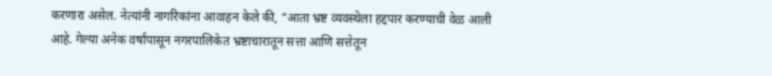करणारा असेल. नेत्यांनी नागरिकांना आवाहन केले की, “आता भ्रष्ट व्यवस्थेला हद्दपार करण्याची वेळ आली आहे. गेल्या अनेक वर्षांपासून नगरपालिकेत भ्रष्टाचारातून सत्ता आणि सत्तेतून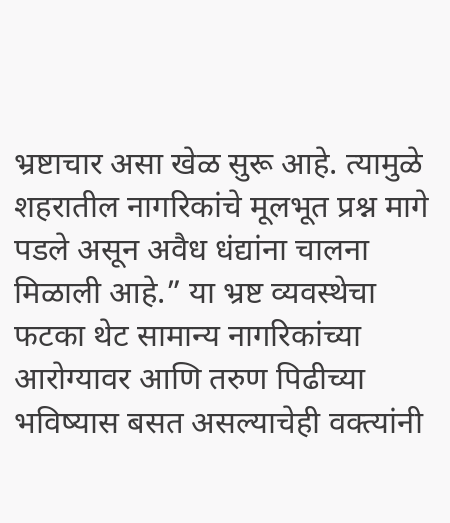भ्रष्टाचार असा खेळ सुरू आहे. त्यामुळे शहरातील नागरिकांचे मूलभूत प्रश्न मागे पडले असून अवैध धंद्यांना चालना मिळाली आहे.” या भ्रष्ट व्यवस्थेचा फटका थेट सामान्य नागरिकांच्या आरोग्यावर आणि तरुण पिढीच्या भविष्यास बसत असल्याचेही वक्त्यांनी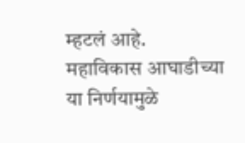म्हटलं आहे.
महाविकास आघाडीच्या या निर्णयामुळे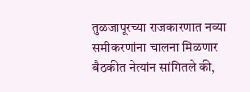तुळजापूरच्या राजकारणात नव्या समीकरणांना चालना मिळणार
बैठकीत नेत्यांन सांगितले की,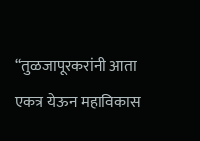“तुळजापूरकरांनी आता एकत्र येऊन महाविकास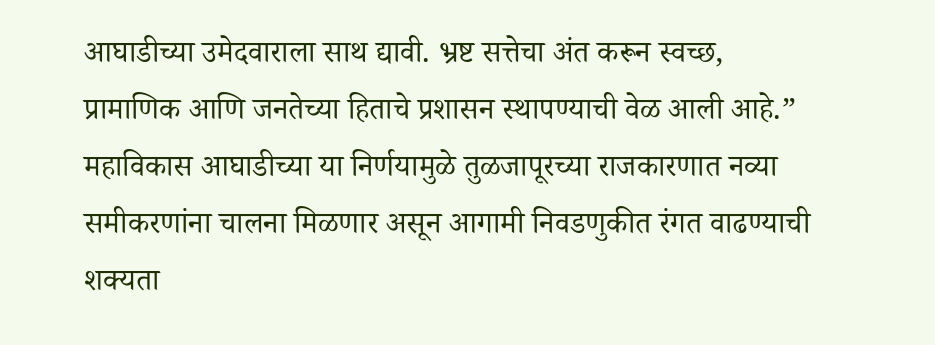आघाडीच्या उमेदवाराला साथ द्यावी. भ्रष्ट सत्तेचा अंत करून स्वच्छ, प्रामाणिक आणि जनतेच्या हिताचे प्रशासन स्थापण्याची वेळ आली आहे.” महाविकास आघाडीच्या या निर्णयामुळे तुळजापूरच्या राजकारणात नव्या समीकरणांना चालना मिळणार असून आगामी निवडणुकीत रंगत वाढण्याची शक्यता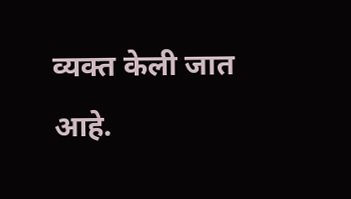व्यक्त केली जात आहे.